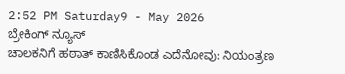2:52 PM Saturday9 - May 2026
ಬ್ರೇಕಿಂಗ್ ನ್ಯೂಸ್
ಚಾಲಕನಿಗೆ ಹಠಾತ್ ಕಾಣಿಸಿಕೊಂಡ ಎದೆನೋವು: ನಿಯಂತ್ರಣ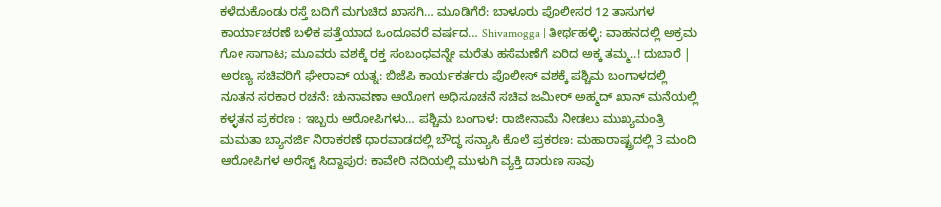ಕಳೆದುಕೊಂಡು ರಸ್ತೆ ಬದಿಗೆ ಮಗುಚಿದ ಖಾಸಗಿ… ಮೂಡಿಗೆರೆ: ಬಾಳೂರು ಪೊಲೀಸರ 12 ತಾಸುಗಳ ಕಾರ್ಯಾಚರಣೆ ಬಳಿಕ ಪತ್ತೆಯಾದ ಒಂದೂವರೆ ವರ್ಷದ… Shivamogga | ತೀರ್ಥಹಳ್ಳಿ: ವಾಹನದಲ್ಲಿ ಅಕ್ರಮ ಗೋ ಸಾಗಾಟ; ಮೂವರು ವಶಕ್ಕೆ ರಕ್ತ ಸಂಬಂಧವನ್ನೇ ಮರೆತು ಹಸೆಮಣೆಗೆ ಏರಿದ ಅಕ್ಕ ತಮ್ಮ..! ದುಬಾರೆ | ಅರಣ್ಯ ಸಚಿವರಿಗೆ ಘೇರಾವ್ ಯತ್ನ: ಬಿಜೆಪಿ ಕಾರ್ಯಕರ್ತರು ಪೊಲೀಸ್ ವಶಕ್ಕೆ ಪಶ್ಚಿಮ ಬಂಗಾಳದಲ್ಲಿ ನೂತನ ಸರಕಾರ ರಚನೆ: ಚುನಾವಣಾ ಆಯೋಗ ಅಧಿಸೂಚನೆ ಸಚಿವ ಜಮೀರ್ ಅಹ್ಮದ್ ಖಾನ್ ಮನೆಯಲ್ಲಿ ಕಳ್ಳತನ ಪ್ರಕರಣ : ಇಬ್ಬರು ಆರೋಪಿಗಳು… ಪಶ್ಚಿಮ ಬಂಗಾಳ: ರಾಜೀನಾಮೆ ನೀಡಲು ಮುಖ್ಯಮಂತ್ರಿ ಮಮತಾ ಬ್ಯಾನರ್ಜಿ ನಿರಾಕರಣೆ ಧಾರವಾಡದಲ್ಲಿ ಬೌದ್ಧ ಸನ್ಯಾಸಿ ಕೊಲೆ ಪ್ರಕರಣ: ಮಹಾರಾಷ್ಟ್ರದಲ್ಲಿ 3 ಮಂದಿ ಆರೋಪಿಗಳ ಅರೆಸ್ಟ್ ಸಿದ್ದಾಪುರ: ಕಾವೇರಿ ನದಿಯಲ್ಲಿ ಮುಳುಗಿ ವ್ಯಕ್ತಿ ದಾರುಣ ಸಾವು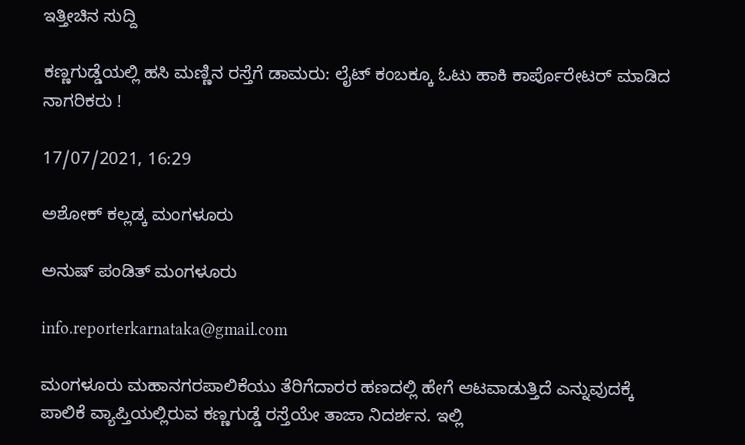ಇತ್ತೀಚಿನ ಸುದ್ದಿ

ಕಣ್ಣಗುಡ್ಡೆಯಲ್ಲಿ ಹಸಿ ಮಣ್ಣಿನ ರಸ್ತೆಗೆ ಡಾಮರು: ಲೈಟ್ ಕಂಬಕ್ಕೂ ಓಟು ಹಾಕಿ ಕಾರ್ಪೊರೇಟರ್ ಮಾಡಿದ  ನಾಗರಿಕರು !

17/07/2021, 16:29

ಅಶೋಕ್ ಕಲ್ಲಡ್ಕ ಮಂಗಳೂರು

ಅನುಷ್ ಪಂಡಿತ್ ಮಂಗಳೂರು

info.reporterkarnataka@gmail.com

ಮಂಗಳೂರು ಮಹಾನಗರಪಾಲಿಕೆಯು ತೆರಿಗೆದಾರರ ಹಣದಲ್ಲಿ ಹೇಗೆ ಆಟವಾಡುತ್ತಿದೆ ಎನ್ನುವುದಕ್ಕೆ ಪಾಲಿಕೆ ವ್ಯಾಪ್ತಿಯಲ್ಲಿರುವ ಕಣ್ಣಗುಡ್ಡೆ ರಸ್ತೆಯೇ ತಾಜಾ ನಿದರ್ಶನ. ಇಲ್ಲಿ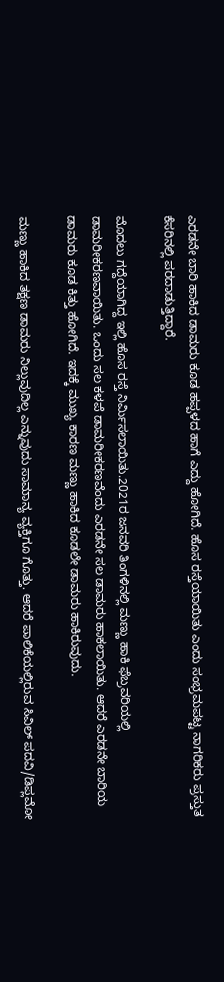ಎರಡನೇ ಬಾರಿ ಹಾಕಿದ ಡಾಮರು ಕೂಡ ಹಪ್ಪಳದ ಹಾಗೆ ಎದ್ದು ಹೋಗಿದೆ. ಹೊಸ ರಸ್ತೆಯಾಯಿತು ಎಂದು ಸಂಭ್ರಮಪಟ್ಟ ನಾಗರಿಕರು ಪ್ರಸ್ತುತ ಕೆಸರಿನಲ್ಲಿ ಪರದಾಡುತ್ತಿದ್ದಾರೆ.

ಮೊದಲು ಗದ್ದೆಯಾಗಿದ್ದ ಇಲ್ಲಿ ಹೊಸ ರಸ್ತೆ ನಿರ್ಮಿಸಲಾಯಿತು.2021ರ ಜನವರಿ ತಿಂಗಳಿನಲ್ಲಿ ಮಣ್ಣು ಹಾಕಿ ಫೆಬ್ರವರಿಯಲ್ಲಿ ಡಾಮರೀಕರಣವಾಯಿತು. ಒಂದು ಸಲ ಕಳಪೆ ಡಾಮರೀಕರಣವೆಂದು ಎರಡನೇ ಸಲ ಡಾಮರು ಹಾಕಲಾಯಿತು. ಆದರೆ ಎರಡನೇ ಬಾರಿಯ ಡಾಮರು ಕೂಡ ಕಿತ್ತು ಹೋಗಿದೆ. ಇದಕ್ಕೆ ಮುಖ್ಯ ಕಾರಣ ಮಣ್ಣು ಹಾಕಿದ ಕೂಡಲೇ ಡಾಮರು ಹಾಕಿರುವುದು.

ಮಣ್ಣು ಹಾಕಿದ ತಕ್ಷಣ ಡಾಮರು ನಿಲ್ಲುವುದಿಲ್ಲ ಎನ್ನುವುದು ಸಾಮಾನ್ಯ ವ್ಯಕ್ತಿಗೂ ಗೊತ್ತು. ಆದರೆ ಪಾಲಿಕೆಯಲ್ಲಿರುವ ಸಿವಿಲ್ ಪದವಿ/ಡಿಪ್ಲಮೋ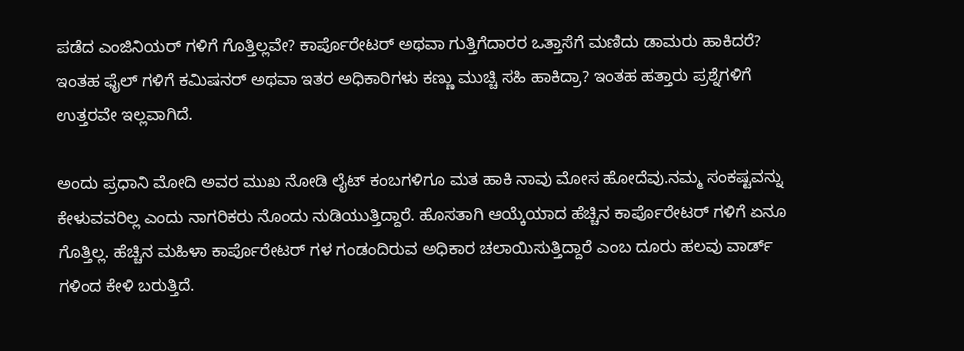ಪಡೆದ ಎಂಜಿನಿಯರ್ ಗಳಿಗೆ ಗೊತ್ತಿಲ್ಲವೇ? ಕಾರ್ಪೊರೇಟರ್ ಅಥವಾ ಗುತ್ತಿಗೆದಾರರ ಒತ್ತಾಸೆಗೆ ಮಣಿದು ಡಾಮರು ಹಾಕಿದರೆ? ಇಂತಹ ಫೈಲ್ ಗಳಿಗೆ ಕಮಿಷನರ್ ಅಥವಾ ಇತರ ಅಧಿಕಾರಿಗಳು ಕಣ್ಣು ಮುಚ್ಚಿ ಸಹಿ ಹಾಕಿದ್ರಾ? ಇಂತಹ ಹತ್ತಾರು ಪ್ರಶ್ನೆಗಳಿಗೆ ಉತ್ತರವೇ ಇಲ್ಲವಾಗಿದೆ.

ಅಂದು ಪ್ರಧಾನಿ ಮೋದಿ ಅವರ ಮುಖ ನೋಡಿ ಲೈಟ್ ಕಂಬಗಳಿಗೂ ಮತ ಹಾಕಿ ನಾವು ಮೋಸ ಹೋದೆವು.ನಮ್ಮ ಸಂಕಷ್ಟವನ್ನು ಕೇಳುವವರಿಲ್ಲ ಎಂದು ನಾಗರಿಕರು ನೊಂದು ನುಡಿಯುತ್ತಿದ್ದಾರೆ. ಹೊಸತಾಗಿ ಆಯ್ಕೆಯಾದ ಹೆಚ್ಚಿನ ಕಾರ್ಪೊರೇಟರ್ ಗಳಿಗೆ ಏನೂ ಗೊತ್ತಿಲ್ಲ. ಹೆಚ್ಚಿನ ಮಹಿಳಾ ಕಾರ್ಪೊರೇಟರ್ ಗಳ ಗಂಡಂದಿರುವ ಅಧಿಕಾರ ಚಲಾಯಿಸುತ್ತಿದ್ದಾರೆ ಎಂಬ ದೂರು ಹಲವು ವಾರ್ಡ್ ಗಳಿಂದ ಕೇಳಿ ಬರುತ್ತಿದೆ.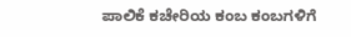ಪಾಲಿಕೆ ಕಚೇರಿಯ ಕಂಬ ಕಂಬಗಳಿಗೆ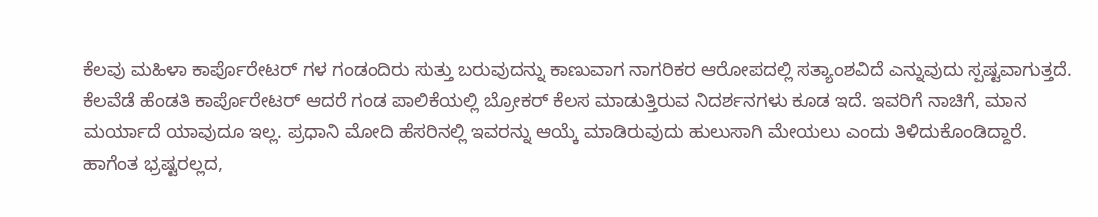ಕೆಲವು ಮಹಿಳಾ ಕಾರ್ಪೊರೇಟರ್ ಗಳ ಗಂಡಂದಿರು ಸುತ್ತು ಬರುವುದನ್ನು ಕಾಣುವಾಗ ನಾಗರಿಕರ ಆರೋಪದಲ್ಲಿ ಸತ್ಯಾಂಶವಿದೆ ಎನ್ನುವುದು ಸ್ಪಷ್ಟವಾಗುತ್ತದೆ. ಕೆಲವೆಡೆ ಹೆಂಡತಿ ಕಾರ್ಪೊರೇಟರ್ ಆದರೆ ಗಂಡ ಪಾಲಿಕೆಯಲ್ಲಿ ಬ್ರೋಕರ್ ಕೆಲಸ ಮಾಡುತ್ತಿರುವ ನಿದರ್ಶನಗಳು ಕೂಡ ಇದೆ. ಇವರಿಗೆ ನಾಚಿಗೆ, ಮಾನ ಮರ್ಯಾದೆ ಯಾವುದೂ ಇಲ್ಲ. ಪ್ರಧಾನಿ ಮೋದಿ ಹೆಸರಿನಲ್ಲಿ ಇವರನ್ನು ಆಯ್ಕೆ ಮಾಡಿರುವುದು ಹುಲುಸಾಗಿ ಮೇಯಲು ಎಂದು ತಿಳಿದುಕೊಂಡಿದ್ದಾರೆ. ಹಾಗೆಂತ ಭ್ರಷ್ಟರಲ್ಲದ,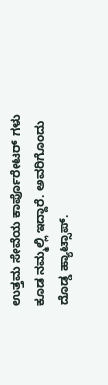ಉತ್ತಮ ಸೇವೆಯ ಕಾರ್ಪೊರೇಟರ್ ಗಳು ಕೂಡ ನಮ್ಮಲ್ಲಿ ಇದ್ದಾರೆ. ಅವರಿಗೊಂದು ದೊಡ್ಡ ಹ್ಯಾಟ್ಸಾಪ್.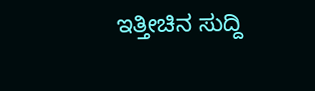ಇತ್ತೀಚಿನ ಸುದ್ದಿ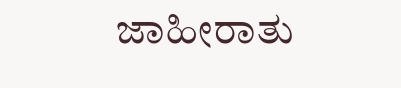ಜಾಹೀರಾತು